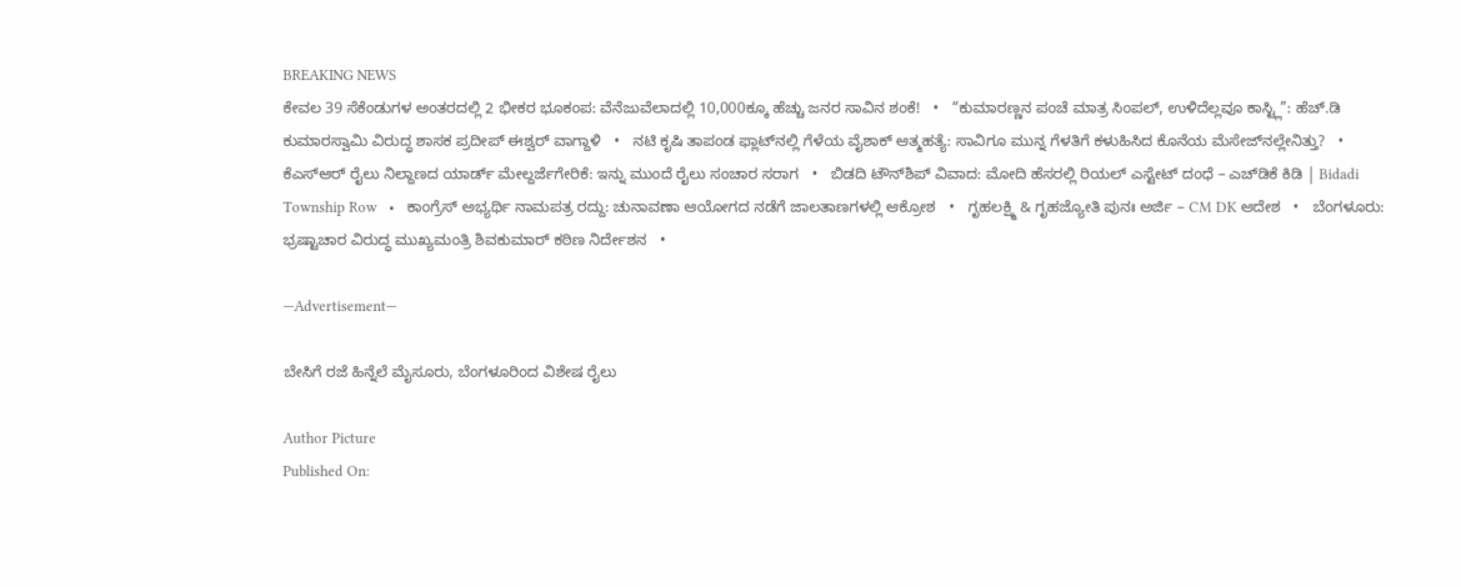BREAKING NEWS
ಕೇವಲ 39 ಸೆಕೆಂಡುಗಳ ಅಂತರದಲ್ಲಿ 2 ಭೀಕರ ಭೂಕಂಪ: ವೆನೆಜುವೆಲಾದಲ್ಲಿ 10,000ಕ್ಕೂ ಹೆಚ್ಚು ಜನರ ಸಾವಿನ ಶಂಕೆ!   •   “ಕುಮಾರಣ್ಣನ ಪಂಚೆ ಮಾತ್ರ ಸಿಂಪಲ್, ಉಳಿದೆಲ್ಲವೂ ಕಾಸ್ಟ್ಲಿ”: ಹೆಚ್.ಡಿ ಕುಮಾರಸ್ವಾಮಿ ವಿರುದ್ಧ ಶಾಸಕ ಪ್ರದೀಪ್ ಈಶ್ವರ್ ವಾಗ್ದಾಳಿ   •   ನಟಿ ಕೃಷಿ ತಾಪಂಡ ಫ್ಲಾಟ್‌ನಲ್ಲಿ ಗೆಳೆಯ ವೈಶಾಕ್ ಆತ್ಮಹತ್ಯೆ: ಸಾವಿಗೂ ಮುನ್ನ ಗೆಳತಿಗೆ ಕಳುಹಿಸಿದ ಕೊನೆಯ ಮೆಸೇಜ್‌ನಲ್ಲೇನಿತ್ತು?   •   ಕೆಎಸ್ಆರ್ ರೈಲು ನಿಲ್ದಾಣದ ಯಾರ್ಡ್ ಮೇಲ್ದರ್ಜೆಗೇರಿಕೆ: ಇನ್ನು ಮುಂದೆ ರೈಲು ಸಂಚಾರ ಸರಾಗ   •   ಬಿಡದಿ ಟೌನ್‌ಶಿಪ್‌ ವಿವಾದ: ಮೋದಿ ಹೆಸರಲ್ಲಿ ರಿಯಲ್ ಎಸ್ಟೇಟ್ ದಂಧೆ – ಎಚ್‌ಡಿಕೆ ಕಿಡಿ | Bidadi Township Row   •   ಕಾಂಗ್ರೆಸ್ ಅಭ್ಯರ್ಥಿ ನಾಮಪತ್ರ ರದ್ದು: ಚುನಾವಣಾ ಆಯೋಗದ ನಡೆಗೆ ಜಾಲತಾಣಗಳಲ್ಲಿ ಆಕ್ರೋಶ   •   ಗೃಹಲಕ್ಷ್ಮಿ & ಗೃಹಜ್ಯೋತಿ ಪುನಃ ಅರ್ಜಿ – CM DK ಆದೇಶ   •   ಬೆಂಗಳೂರು: ಭ್ರಷ್ಟಾಚಾರ ವಿರುದ್ಧ ಮುಖ್ಯಮಂತ್ರಿ ಶಿವಕುಮಾರ್ ಕಠಿಣ ನಿರ್ದೇಶನ   •

—Advertisement—

ಬೇಸಿಗೆ ರಜೆ ಹಿನ್ನೆಲೆ ಮೈಸೂರು, ಬೆಂಗಳೂರಿಂದ ವಿಶೇಷ ರೈಲು

Author Picture
Published On: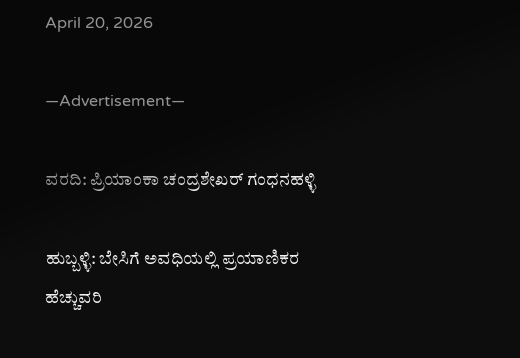April 20, 2026

—Advertisement—

ವರದಿ: ಪ್ರಿಯಾಂಕಾ ಚಂದ್ರಶೇಖರ್ ಗಂಧನಹಳ್ಳಿ

ಹುಬ್ಬಳ್ಳಿ: ಬೇಸಿಗೆ ಅವಧಿಯಲ್ಲಿ ಪ್ರಯಾಣಿಕರ ಹೆಚ್ಚುವರಿ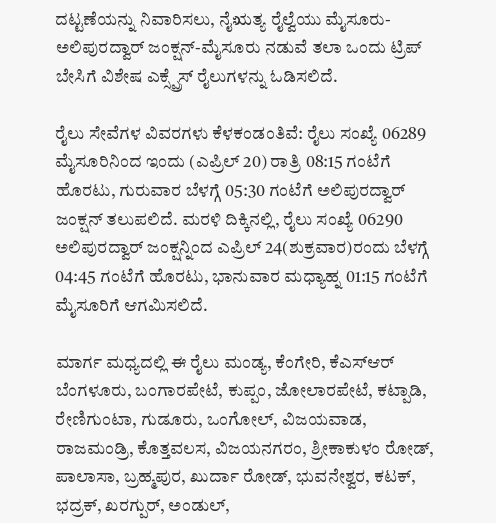ದಟ್ಟಣೆಯನ್ನು ನಿವಾರಿಸಲು, ನೈಋತ್ಯ ರೈಲ್ವೆಯು ಮೈಸೂರು-ಅಲಿಪುರದ್ವಾರ್ ಜಂಕ್ಷನ್-ಮೈಸೂರು ನಡುವೆ ತಲಾ ಒಂದು ಟ್ರಿಪ್ ಬೇಸಿಗೆ ವಿಶೇಷ ಎಕ್ಸ್ಪ್ರೆಸ್ ರೈಲುಗಳನ್ನು ಓಡಿಸಲಿದೆ.

ರೈಲು ಸೇವೆಗಳ ವಿವರಗಳು ಕೆಳಕಂಡಂತಿವೆ: ರೈಲು ಸಂಖ್ಯೆ 06289 ಮೈಸೂರಿನಿಂದ ಇಂದು (ಎಪ್ರಿಲ್ 20) ರಾತ್ರಿ 08:15 ಗಂಟೆಗೆ ಹೊರಟು, ಗುರುವಾರ ಬೆಳಗ್ಗೆ 05:30 ಗಂಟೆಗೆ ಅಲಿಪುರದ್ವಾರ್ ಜಂಕ್ಷನ್ ತಲುಪಲಿದೆ. ಮರಳಿ ದಿಕ್ಕಿನಲ್ಲಿ, ರೈಲು ಸಂಖ್ಯೆ 06290 ಅಲಿಪುರದ್ವಾರ್ ಜಂಕ್ಷನ್ನಿಂದ ಎಪ್ರಿಲ್ 24(ಶುಕ್ರವಾರ)ರಂದು ಬೆಳಗ್ಗೆ 04:45 ಗಂಟೆಗೆ ಹೊರಟು, ಭಾನುವಾರ ಮಧ್ಯಾಹ್ನ 01:15 ಗಂಟೆಗೆ ಮೈಸೂರಿಗೆ ಆಗಮಿಸಲಿದೆ.

ಮಾರ್ಗ ಮಧ್ಯದಲ್ಲಿ ಈ ರೈಲು ಮಂಡ್ಯ, ಕೆಂಗೇರಿ, ಕೆಎಸ್ಆರ್ ಬೆಂಗಳೂರು, ಬಂಗಾರಪೇಟೆ, ಕುಪ್ಪಂ, ಜೋಲಾರಪೇಟೆ, ಕಟ್ಪಾಡಿ, ರೇಣಿಗುಂಟಾ, ಗುಡೂರು, ಒಂಗೋಲ್, ವಿಜಯವಾಡ, ರಾಜಮಂಡ್ರಿ, ಕೊತ್ತವಲಸ, ವಿಜಯನಗರಂ, ಶ್ರೀಕಾಕುಳಂ ರೋಡ್, ಪಾಲಾಸಾ, ಬ್ರಹ್ಮಪುರ, ಖುರ್ದಾ ರೋಡ್, ಭುವನೇಶ್ವರ, ಕಟಕ್, ಭದ್ರಕ್, ಖರಗ್ಪುರ್, ಅಂಡುಲ್,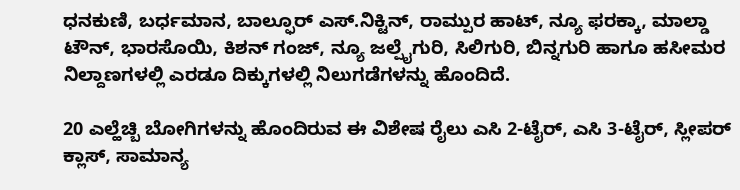ಧನಕುಣಿ, ಬರ್ಧಮಾನ, ಬಾಲ್ಫೂರ್ ಎಸ್.ನಿಕ್ಟಿನ್, ರಾಮ್ಪುರ ಹಾಟ್, ನ್ಯೂ ಫರಕ್ಕಾ, ಮಾಲ್ಡಾ ಟೌನ್, ಭಾರಸೊಯಿ, ಕಿಶನ್ ಗಂಜ್, ನ್ಯೂ ಜಲ್ಪೈಗುರಿ, ಸಿಲಿಗುರಿ, ಬಿನ್ನಗುರಿ ಹಾಗೂ ಹಸೀಮರ ನಿಲ್ದಾಣಗಳಲ್ಲಿ ಎರಡೂ ದಿಕ್ಕುಗಳಲ್ಲಿ ನಿಲುಗಡೆಗಳನ್ನು ಹೊಂದಿದೆ.

20 ಎಲ್ಹೆಚ್ಬಿ ಬೋಗಿಗಳನ್ನು ಹೊಂದಿರುವ ಈ ವಿಶೇಷ ರೈಲು ಎಸಿ 2-ಟೈರ್, ಎಸಿ 3-ಟೈರ್, ಸ್ಲೀಪರ್ ಕ್ಲಾಸ್, ಸಾಮಾನ್ಯ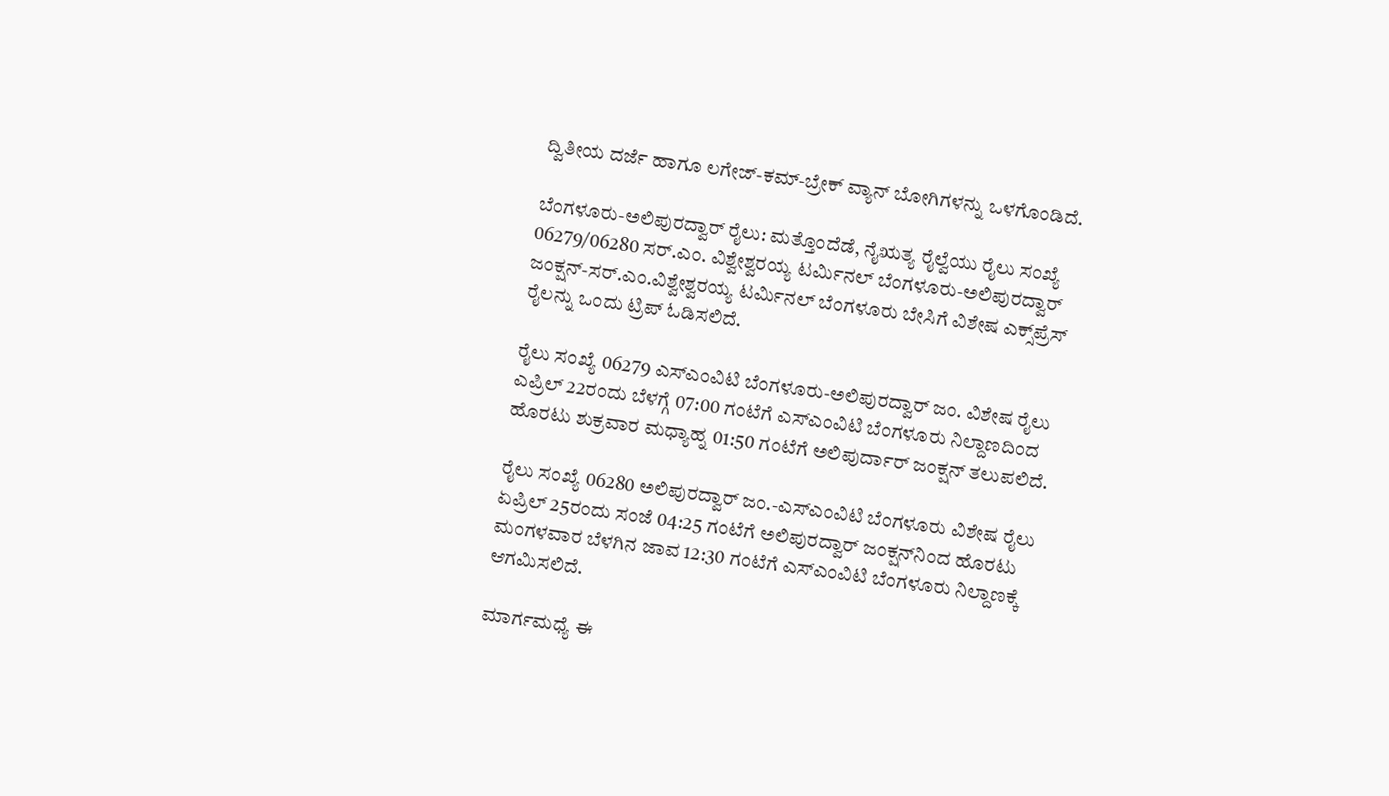ದ್ವಿತೀಯ ದರ್ಜೆ ಹಾಗೂ ಲಗೇಜ್-ಕಮ್-ಬ್ರೇಕ್ ವ್ಯಾನ್ ಬೋಗಿಗಳನ್ನು ಒಳಗೊಂಡಿದೆ.

ಬೆಂಗಳೂರು-ಅಲಿಪುರದ್ವಾರ್ ರೈಲು: ಮತ್ತೊಂದೆಡೆ, ನೈಋತ್ಯ ರೈಲ್ವೆಯು ರೈಲು ಸಂಖ್ಯೆ 06279/06280 ಸರ್.ಎಂ. ವಿಶ್ವೇಶ್ವರಯ್ಯ ಟರ್ಮಿನಲ್ ಬೆಂಗಳೂರು-ಅಲಿಪುರದ್ವಾರ್ ಜಂಕ್ಷನ್-ಸರ್.ಎಂ.ವಿಶ್ವೇಶ್ವರಯ್ಯ ಟರ್ಮಿನಲ್ ಬೆಂಗಳೂರು ಬೇಸಿಗೆ ವಿಶೇಷ ಎಕ್ಸ್‌ಪ್ರೆಸ್ ರೈಲನ್ನು ಒಂದು ಟ್ರಿಪ್ ಓಡಿಸಲಿದೆ.

ರೈಲು ಸಂಖ್ಯೆ 06279 ಎಸ್ಎಂವಿಟಿ ಬೆಂಗಳೂರು-ಅಲಿಪುರದ್ವಾರ್ ಜಂ. ವಿಶೇಷ ರೈಲು ಎಪ್ರಿಲ್ 22ರಂದು ಬೆಳಗ್ಗೆ 07:00 ಗಂಟೆಗೆ ಎಸ್ಎಂವಿಟಿ ಬೆಂಗಳೂರು ನಿಲ್ದಾಣದಿಂದ ಹೊರಟು ಶುಕ್ರವಾರ ಮಧ್ಯಾಹ್ನ 01:50 ಗಂಟೆಗೆ ಅಲಿಪುರ್ದಾರ್ ಜಂಕ್ಷನ್ ತಲುಪಲಿದೆ.

ರೈಲು ಸಂಖ್ಯೆ 06280 ಅಲಿಪುರದ್ವಾರ್ ಜಂ.-ಎಸ್ಎಂವಿಟಿ ಬೆಂಗಳೂರು ವಿಶೇಷ ರೈಲು ಏಪ್ರಿಲ್ 25ರಂದು ಸಂಜೆ 04:25 ಗಂಟೆಗೆ ಅಲಿಪುರದ್ವಾರ್ ಜಂಕ್ಷನ್‌ನಿಂದ ಹೊರಟು ಮಂಗಳವಾರ ಬೆಳಗಿನ ಜಾವ 12:30 ಗಂಟೆಗೆ ಎಸ್ಎಂವಿಟಿ ಬೆಂಗಳೂರು ನಿಲ್ದಾಣಕ್ಕೆ ಆಗಮಿಸಲಿದೆ.

ಮಾರ್ಗಮಧ್ಯೆ ಈ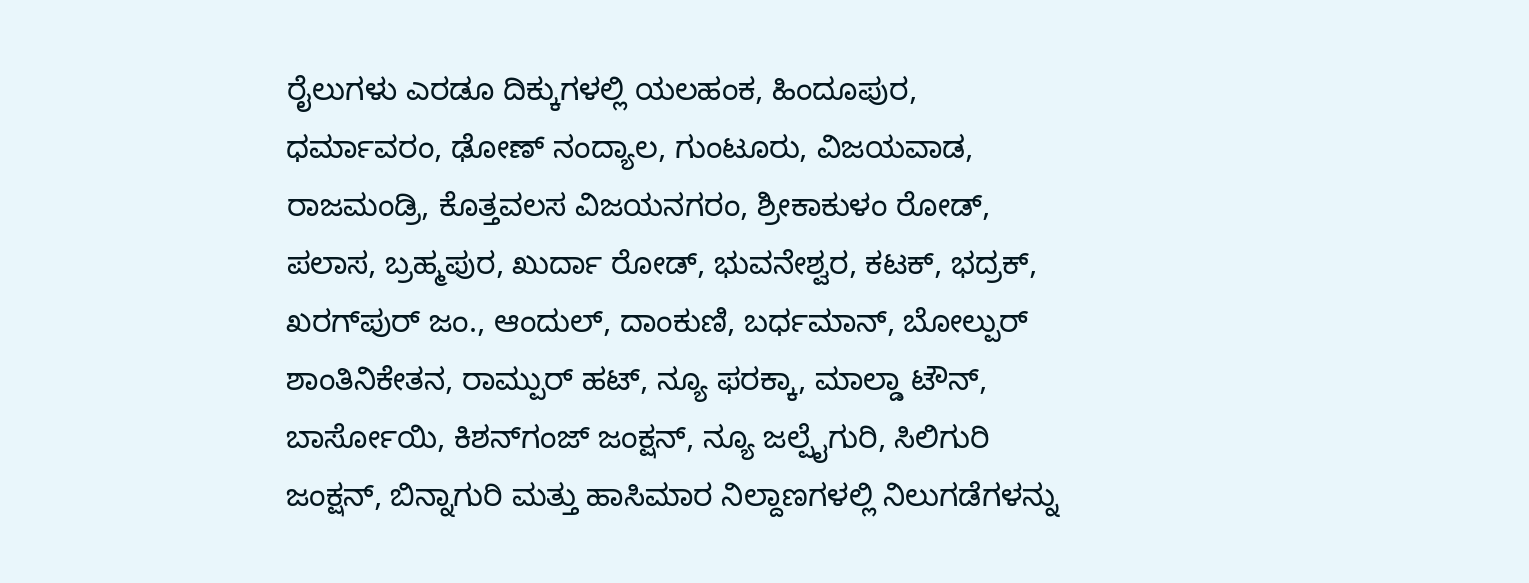ರೈಲುಗಳು ಎರಡೂ ದಿಕ್ಕುಗಳಲ್ಲಿ ಯಲಹಂಕ, ಹಿಂದೂಪುರ, ಧರ್ಮಾವರಂ, ಢೋಣ್ ನಂದ್ಯಾಲ, ಗುಂಟೂರು, ವಿಜಯವಾಡ, ರಾಜಮಂಡ್ರಿ, ಕೊತ್ತವಲಸ ವಿಜಯನಗರಂ, ಶ್ರೀಕಾಕುಳಂ ರೋಡ್, ಪಲಾಸ, ಬ್ರಹ್ಮಪುರ, ಖುರ್ದಾ ರೋಡ್, ಭುವನೇಶ್ವರ, ಕಟಕ್, ಭದ್ರಕ್, ಖರಗ್‌ಪುರ್ ಜಂ., ಆಂದುಲ್, ದಾಂಕುಣಿ, ಬರ್ಧಮಾನ್, ಬೋಲ್ಪುರ್ ಶಾಂತಿನಿಕೇತನ, ರಾಮ್ಪುರ್ ಹಟ್, ನ್ಯೂ ಫರಕ್ಕಾ, ಮಾಲ್ಡಾ ಟೌನ್, ಬಾರ್ಸೋಯಿ, ಕಿಶನ್‌ಗಂಜ್ ಜಂಕ್ಷನ್, ನ್ಯೂ ಜಲ್ಪೈಗುರಿ, ಸಿಲಿಗುರಿ ಜಂಕ್ಷನ್, ಬಿನ್ನಾಗುರಿ ಮತ್ತು ಹಾಸಿಮಾರ ನಿಲ್ದಾಣಗಳಲ್ಲಿ ನಿಲುಗಡೆಗಳನ್ನು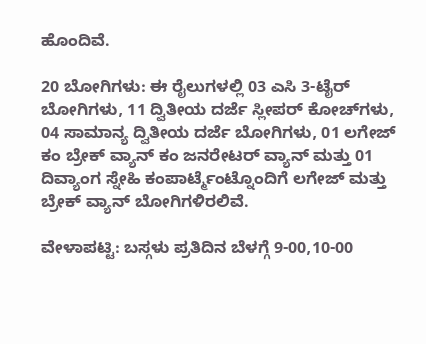ಹೊಂದಿವೆ.

20 ಬೋಗಿಗಳು: ಈ ರೈಲುಗಳಲ್ಲಿ 03 ಎಸಿ 3-ಟೈರ್ ಬೋಗಿಗಳು, 11 ದ್ವಿತೀಯ ದರ್ಜೆ ಸ್ಲೀಪರ್ ಕೋಚ್‌ಗಳು, 04 ಸಾಮಾನ್ಯ ದ್ವಿತೀಯ ದರ್ಜೆ ಬೋಗಿಗಳು, 01 ಲಗೇಜ್ ಕಂ ಬ್ರೇಕ್ ವ್ಯಾನ್ ಕಂ ಜನರೇಟರ್ ವ್ಯಾನ್ ಮತ್ತು 01 ದಿವ್ಯಾಂಗ ಸ್ನೇಹಿ ಕಂಪಾರ್ಟ್ಮೆಂಟ್ನೊಂದಿಗೆ ಲಗೇಜ್ ಮತ್ತು ಬ್ರೇಕ್ ವ್ಯಾನ್ ಬೋಗಿಗಳಿರಲಿವೆ.

ವೇಳಾಪಟ್ಟಿ: ಬಸ್ಗಳು ಪ್ರತಿದಿನ ಬೆಳಗ್ಗೆ 9-00,10-00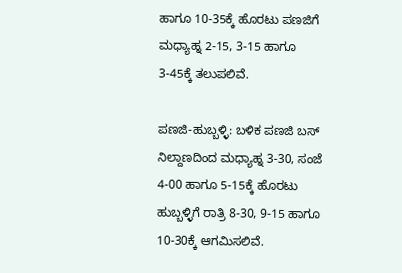ಹಾಗೂ 10-35ಕ್ಕೆ ಹೊರಟು ಪಣಜಿಗೆ ಮಧ್ಯಾಹ್ನ 2-15, 3-15 ಹಾಗೂ 3-45ಕ್ಕೆ ತಲುಪಲಿವೆ.

ಪಣಜಿ-ಹುಬ್ಬಳ್ಳಿ: ಬಳಿಕ ಪಣಜಿ ಬಸ್ ನಿಲ್ದಾಣದಿಂದ ಮಧ್ಯಾಹ್ನ 3-30, ಸಂಜೆ 4-00 ಹಾಗೂ 5-15ಕ್ಕೆ ಹೊರಟು ಹುಬ್ಬಳ್ಳಿಗೆ ರಾತ್ರಿ 8-30, 9-15 ಹಾಗೂ 10-30ಕ್ಕೆ ಆಗಮಿಸಲಿವೆ.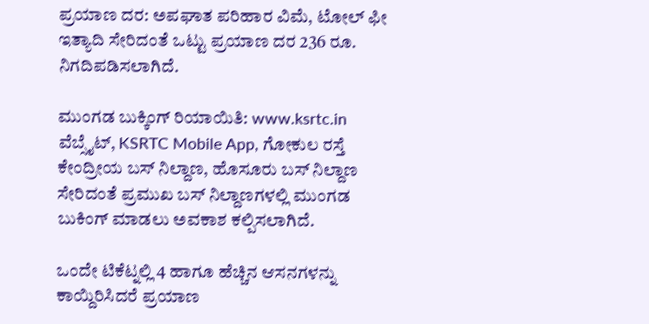ಪ್ರಯಾಣ ದರ: ಅಪಘಾತ ಪರಿಹಾರ ವಿಮೆ, ಟೋಲ್ ಫೀ ಇತ್ಯಾದಿ ಸೇರಿದಂತೆ ಒಟ್ಟು ಪ್ರಯಾಣ ದರ 236 ರೂ. ನಿಗದಿಪಡಿಸಲಾಗಿದೆ.

ಮುಂಗಡ ಬುಕ್ಕಿಂಗ್ ರಿಯಾಯಿತಿ: www.ksrtc.in ವೆಬ್ಸೈಟ್, KSRTC Mobile App, ಗೋಕುಲ ರಸ್ತೆ ಕೇಂದ್ರೀಯ ಬಸ್ ನಿಲ್ದಾಣ, ಹೊಸೂರು ಬಸ್ ನಿಲ್ದಾಣ ಸೇರಿದಂತೆ ಪ್ರಮುಖ ಬಸ್ ನಿಲ್ದಾಣಗಳಲ್ಲಿ ಮುಂಗಡ ಬುಕಿಂಗ್ ಮಾಡಲು ಅವಕಾಶ ಕಲ್ಪಿಸಲಾಗಿದೆ.

ಒಂದೇ ಟಿಕೆಟ್ನಲ್ಲಿ 4 ಹಾಗೂ ಹೆಚ್ಚಿನ ಆಸನಗಳನ್ನು ಕಾಯ್ದಿರಿಸಿದರೆ ಪ್ರಯಾಣ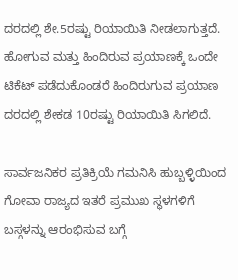ದರದಲ್ಲಿ ಶೇ.5ರಷ್ಟು ರಿಯಾಯಿತಿ ನೀಡಲಾಗುತ್ತದೆ. ಹೋಗುವ ಮತ್ತು ಹಿಂದಿರುವ ಪ್ರಯಾಣಕ್ಕೆ ಒಂದೇ ಟಿಕೆಟ್ ಪಡೆದುಕೊಂಡರೆ ಹಿಂದಿರುಗುವ ಪ್ರಯಾಣ ದರದಲ್ಲಿ ಶೇಕಡ 10ರಷ್ಟು ರಿಯಾಯಿತಿ ಸಿಗಲಿದೆ.

ಸಾರ್ವಜನಿಕರ ಪ್ರತಿಕ್ರಿಯೆ ಗಮನಿಸಿ ಹುಬ್ಬಳ್ಳಿಯಿಂದ ಗೋವಾ ರಾಜ್ಯದ ಇತರೆ ಪ್ರಮುಖ ಸ್ಥಳಗಳಿಗೆ ಬಸ್ಗಳನ್ನು ಆರಂಭಿಸುವ ಬಗ್ಗೆ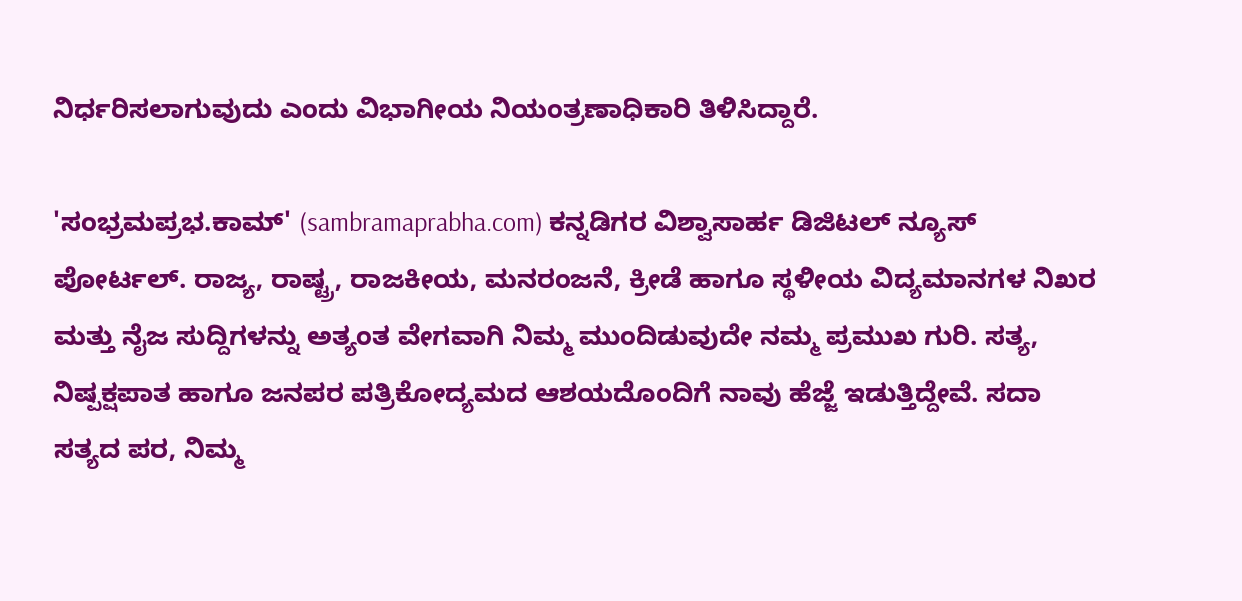ನಿರ್ಧರಿಸಲಾಗುವುದು ಎಂದು ವಿಭಾಗೀಯ ನಿಯಂತ್ರಣಾಧಿಕಾರಿ ತಿಳಿಸಿದ್ದಾರೆ.

'ಸಂಭ್ರಮಪ್ರಭ.ಕಾಮ್' (sambramaprabha.com) ಕನ್ನಡಿಗರ ವಿಶ್ವಾಸಾರ್ಹ ಡಿಜಿಟಲ್ ನ್ಯೂಸ್ ಪೋರ್ಟಲ್. ರಾಜ್ಯ, ರಾಷ್ಟ್ರ, ರಾಜಕೀಯ, ಮನರಂಜನೆ, ಕ್ರೀಡೆ ಹಾಗೂ ಸ್ಥಳೀಯ ವಿದ್ಯಮಾನಗಳ ನಿಖರ ಮತ್ತು ನೈಜ ಸುದ್ದಿಗಳನ್ನು ಅತ್ಯಂತ ವೇಗವಾಗಿ ನಿಮ್ಮ ಮುಂದಿಡುವುದೇ ನಮ್ಮ ಪ್ರಮುಖ ಗುರಿ. ಸತ್ಯ, ನಿಷ್ಪಕ್ಷಪಾತ ಹಾಗೂ ಜನಪರ ಪತ್ರಿಕೋದ್ಯಮದ ಆಶಯದೊಂದಿಗೆ ನಾವು ಹೆಜ್ಜೆ ಇಡುತ್ತಿದ್ದೇವೆ. ಸದಾ ಸತ್ಯದ ಪರ, ನಿಮ್ಮ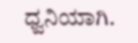ಧ್ವನಿಯಾಗಿ.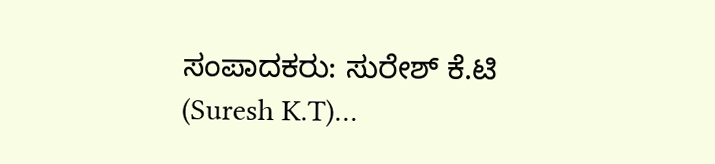ಸಂಪಾದಕರು: ಸುರೇಶ್ ಕೆ.ಟಿ (Suresh K.T)…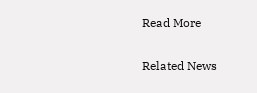Read More

Related News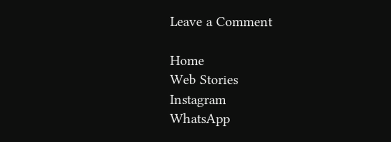Leave a Comment

Home
Web Stories
Instagram
WhatsApp